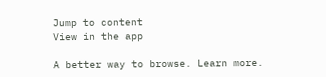Jump to content
View in the app

A better way to browse. Learn more.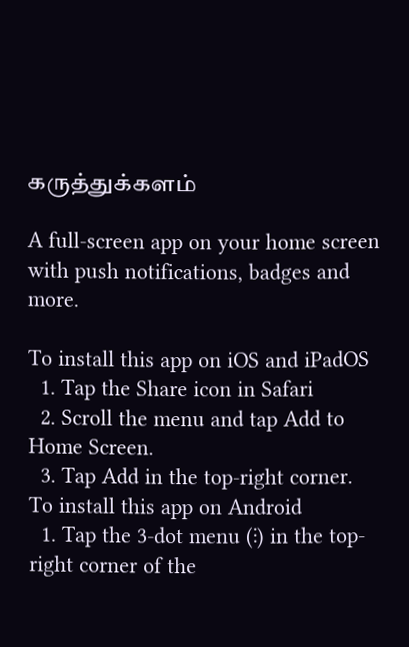கருத்துக்களம்

A full-screen app on your home screen with push notifications, badges and more.

To install this app on iOS and iPadOS
  1. Tap the Share icon in Safari
  2. Scroll the menu and tap Add to Home Screen.
  3. Tap Add in the top-right corner.
To install this app on Android
  1. Tap the 3-dot menu (⋮) in the top-right corner of the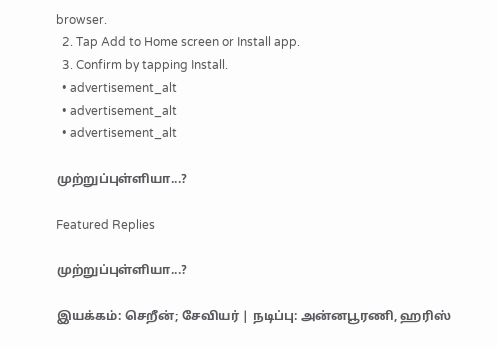browser.
  2. Tap Add to Home screen or Install app.
  3. Confirm by tapping Install.
  • advertisement_alt
  • advertisement_alt
  • advertisement_alt

முற்றுப்புள்ளியா...?

Featured Replies

முற்றுப்புள்ளியா...?

இயக்கம்: செறீன்; சேவியர் | நடிப்பு: அன்னபூரணி, ஹரிஸ்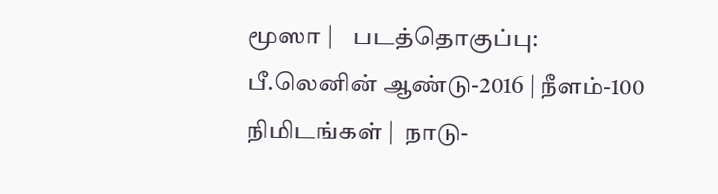மூஸா |    படத்தொகுப்பு: பீ.லெனின் ஆண்டு-2016 | நீளம்-100 நிமிடங்கள் |  நாடு-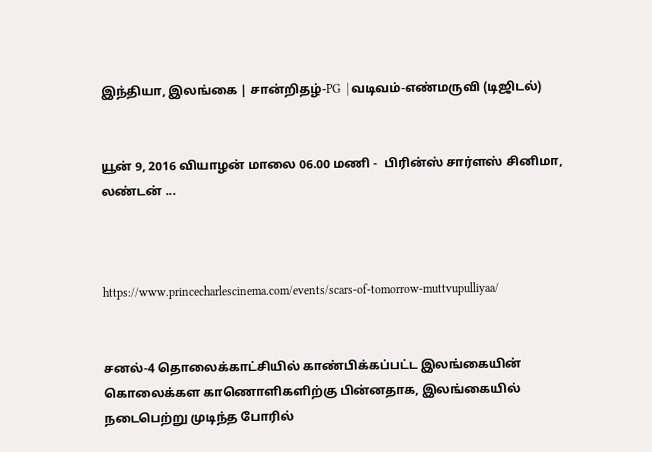இந்தியா, இலங்கை | சான்றிதழ்-PG  | வடிவம்-எண்மருவி (டிஜிடல்)


யூன் 9, 2016 வியாழன் மாலை 06.00 மணி -  பிரின்ஸ் சார்ளஸ் சினிமா, லண்டன் ...



https://www.princecharlescinema.com/events/scars-of-tomorrow-muttvupulliyaa/


சனல்-4 தொலைக்காட்சியில் காண்பிக்கப்பட்ட இலங்கையின் கொலைக்கள காணொளிகளிற்கு பின்னதாக, இலங்கையில் நடைபெற்று முடிந்த போரில்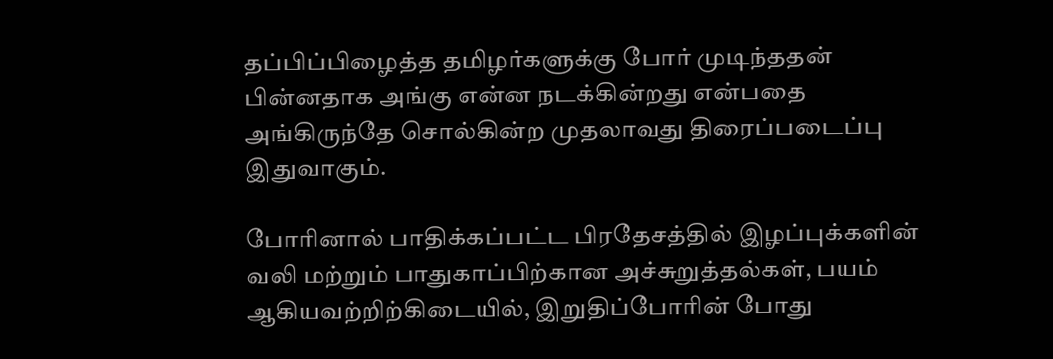தப்பிப்பிழைத்த தமிழர்களுக்கு போர் முடிந்ததன் பின்னதாக அங்கு என்ன நடக்கின்றது என்பதை அங்கிருந்தே சொல்கின்ற முதலாவது திரைப்படைப்பு இதுவாகும்.

போரினால் பாதிக்கப்பட்ட பிரதேசத்தில் இழப்புக்களின் வலி மற்றும் பாதுகாப்பிற்கான அச்சுறுத்தல்கள், பயம் ஆகியவற்றிற்கிடையில், இறுதிப்போரின் போது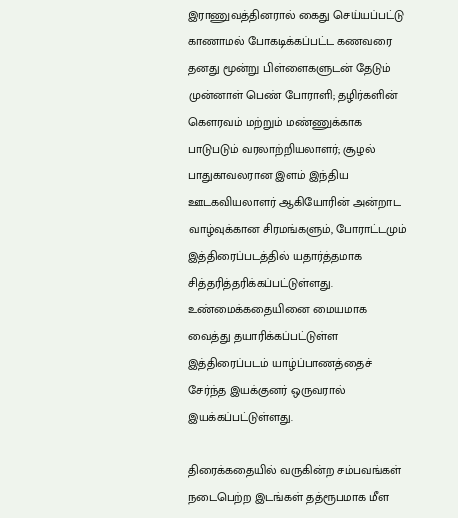இராணுவத்தினரால் கைது செய்யப்பட்டு காணாமல் போகடிக்கப்பட்ட கணவரை தனது மூன்று பிள்ளைகளுடன் தேடும் முன்னாள் பெண் போராளி; தழிர்களின் கௌரவம் மற்றும் மண்ணுக்காக பாடுபடும் வரலாற்றியலாளர்; சூழல் பாதுகாவலரான இளம் இந்திய ஊடகவியலாளர் ஆகியோரின் அன்றாட வாழ்வுக்கான சிரமங்களும், போராட்டமும் இத்திரைப்படத்தில் யதார்த்தமாக சித்தரித்தரிக்கப்பட்டுள்ளது. உண்மைக்கதையினை மையமாக வைத்து தயாரிக்கப்பட்டுள்ள இத்திரைப்படம் யாழ்ப்பாணத்தைச் சேர்ந்த இயக்குனர் ஒருவரால் இயக்கப்பட்டுள்ளது.

திரைக்கதையில் வருகின்ற சம்பவங்கள் நடைபெற்ற இடங்கள் தத்ரூபமாக மீள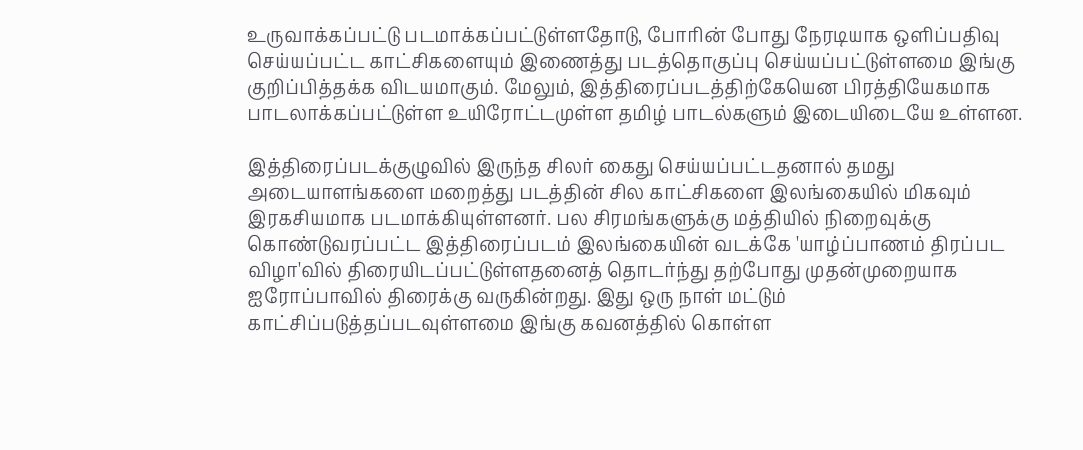உருவாக்கப்பட்டு படமாக்கப்பட்டுள்ளதோடு, போரின் போது நேரடியாக ஒளிப்பதிவு செய்யப்பட்ட காட்சிகளையும் இணைத்து படத்தொகுப்பு செய்யப்பட்டுள்ளமை இங்கு குறிப்பித்தக்க விடயமாகும். மேலும், இத்திரைப்படத்திற்கேயென பிரத்தியேகமாக பாடலாக்கப்பட்டுள்ள உயிரோட்டமுள்ள தமிழ் பாடல்களும் இடையிடையே உள்ளன.

இத்திரைப்படக்குழுவில் இருந்த சிலர் கைது செய்யப்பட்டதனால் தமது அடையாளங்களை மறைத்து படத்தின் சில காட்சிகளை இலங்கையில் மிகவும் இரகசியமாக படமாக்கியுள்ளனர். பல சிரமங்களுக்கு மத்தியில் நிறைவுக்கு கொண்டுவரப்பட்ட இத்திரைப்படம் இலங்கையின் வடக்கே 'யாழ்ப்பாணம் திரப்பட விழா'வில் திரையிடப்பட்டுள்ளதனைத் தொடர்ந்து தற்போது முதன்முறையாக ஐரோப்பாவில் திரைக்கு வருகின்றது. இது ஒரு நாள் மட்டும் காட்சிப்படுத்தப்படவுள்ளமை இங்கு கவனத்தில் கொள்ள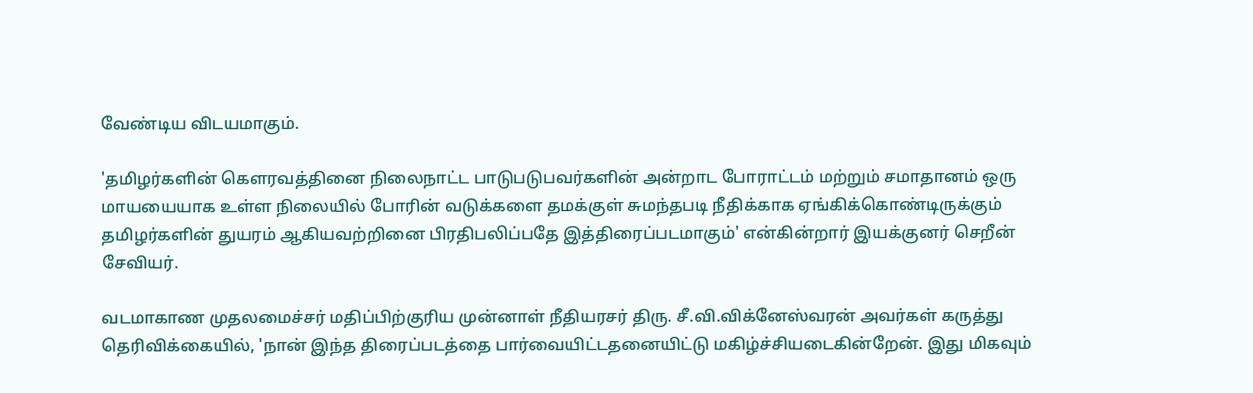வேண்டிய விடயமாகும்.

'தமிழர்களின் கௌரவத்தினை நிலைநாட்ட பாடுபடுபவர்களின் அன்றாட போராட்டம் மற்றும் சமாதானம் ஒரு மாயயையாக உள்ள நிலையில் போரின் வடுக்களை தமக்குள் சுமந்தபடி நீதிக்காக ஏங்கிக்கொண்டிருக்கும் தமிழர்களின் துயரம் ஆகியவற்றினை பிரதிபலிப்பதே இத்திரைப்படமாகும்' என்கின்றார் இயக்குனர் செறீன் சேவியர்.

வடமாகாண முதலமைச்சர் மதிப்பிற்குரிய முன்னாள் நீதியரசர் திரு. சீ.வி.விக்னேஸ்வரன் அவர்கள் கருத்து தெரிவிக்கையில், 'நான் இந்த திரைப்படத்தை பார்வையிட்டதனையிட்டு மகிழ்ச்சியடைகின்றேன். இது மிகவும்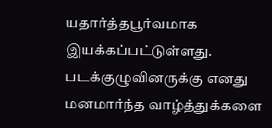யதார்த்தபூர்வமாக இயக்கப்பட்டுள்ளது. படக்குழுவினருக்கு எனது மனமார்ந்த வாழ்த்துக்களை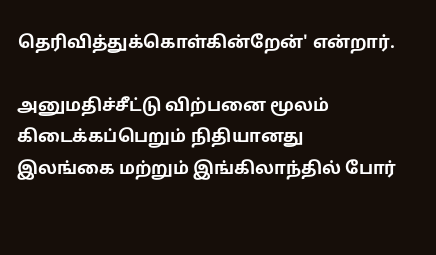தெரிவித்துக்கொள்கின்றேன்' என்றார்.

அனுமதிச்சீட்டு விற்பனை மூலம் கிடைக்கப்பெறும் நிதியானது இலங்கை மற்றும் இங்கிலாந்தில் போர்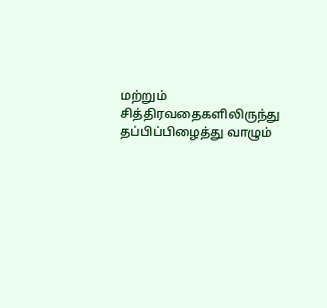மற்றும் சித்திரவதைகளிலிருந்து தப்பிப்பிழைத்து வாழும்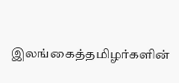இலங்கைத்தமிழர்களின்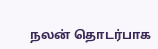நலன் தொடர்பாக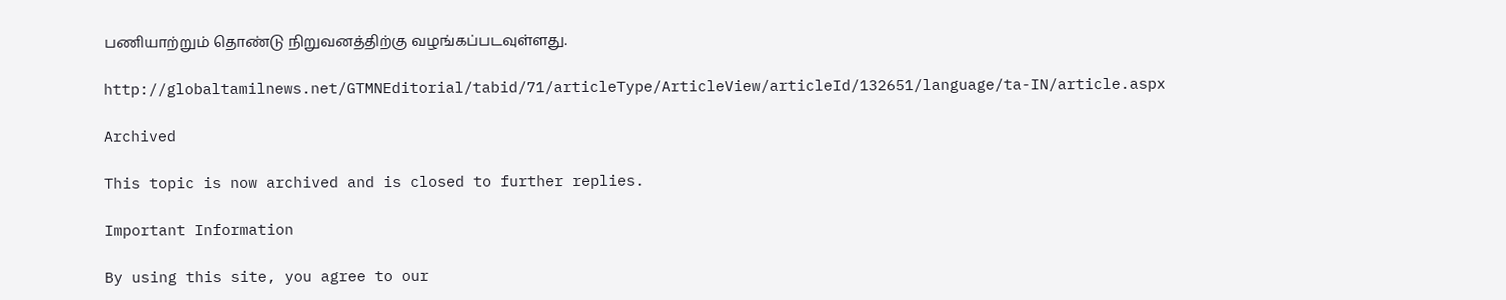பணியாற்றும் தொண்டு நிறுவனத்திற்கு வழங்கப்படவுள்ளது.

http://globaltamilnews.net/GTMNEditorial/tabid/71/articleType/ArticleView/articleId/132651/language/ta-IN/article.aspx

Archived

This topic is now archived and is closed to further replies.

Important Information

By using this site, you agree to our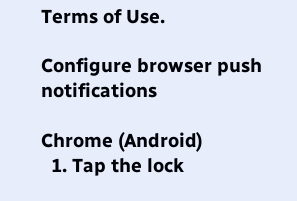Terms of Use.

Configure browser push notifications

Chrome (Android)
  1. Tap the lock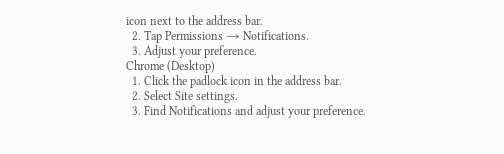icon next to the address bar.
  2. Tap Permissions → Notifications.
  3. Adjust your preference.
Chrome (Desktop)
  1. Click the padlock icon in the address bar.
  2. Select Site settings.
  3. Find Notifications and adjust your preference.